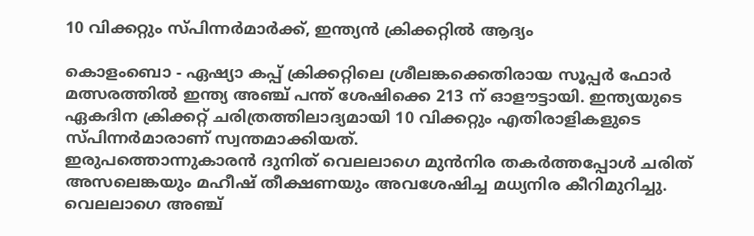10 വിക്കറ്റും സ്പിന്നര്‍മാര്‍ക്ക്, ഇന്ത്യന്‍ ക്രിക്കറ്റില്‍ ആദ്യം

കൊളംബൊ - ഏഷ്യാ കപ്പ് ക്രിക്കറ്റിലെ ശ്രീലങ്കക്കെതിരായ സൂപ്പര്‍ ഫോര്‍ മത്സരത്തില്‍ ഇന്ത്യ അഞ്ച് പന്ത് ശേഷിക്കെ 213 ന് ഓളൗട്ടായി. ഇന്ത്യയുടെ ഏകദിന ക്രിക്കറ്റ് ചരിത്രത്തിലാദ്യമായി 10 വിക്കറ്റും എതിരാളികളുടെ സ്പിന്നര്‍മാരാണ് സ്വന്തമാക്കിയത്.
ഇരുപത്തൊന്നുകാരന്‍ ദുനിത് വെലലാഗെ മുന്‍നിര തകര്‍ത്തപ്പോള്‍ ചരിത് അസലെങ്കയും മഹീഷ് തീക്ഷണയും അവശേഷിച്ച മധ്യനിര കീറിമുറിച്ചു. വെലലാഗെ അഞ്ച്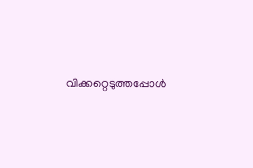വിക്കറ്റെടുത്തപ്പോള്‍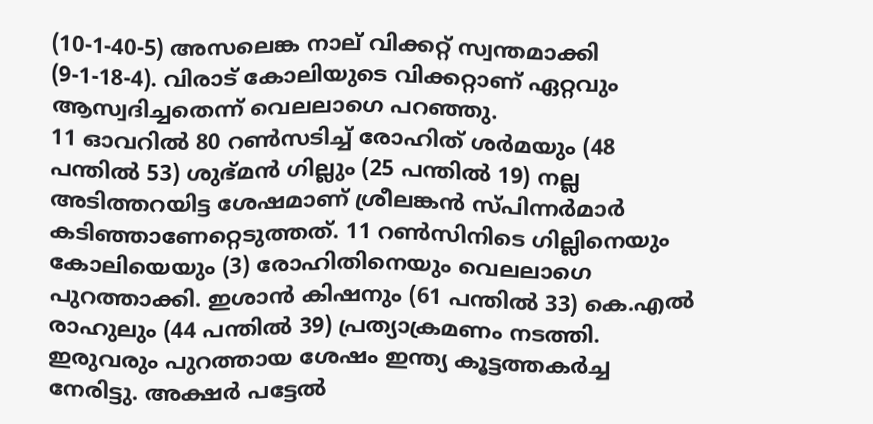(10-1-40-5) അസലെങ്ക നാല് വിക്കറ്റ് സ്വന്തമാക്കി (9-1-18-4). വിരാട് കോലിയുടെ വിക്കറ്റാണ് ഏറ്റവും ആസ്വദിച്ചതെന്ന് വെലലാഗെ പറഞ്ഞു.
11 ഓവറില്‍ 80 റണ്‍സടിച്ച് രോഹിത് ശര്‍മയും (48 പന്തില്‍ 53) ശുഭ്മന്‍ ഗില്ലും (25 പന്തില്‍ 19) നല്ല അടിത്തറയിട്ട ശേഷമാണ് ശ്രീലങ്കന്‍ സ്പിന്നര്‍മാര്‍ കടിഞ്ഞാണേറ്റെടുത്തത്. 11 റണ്‍സിനിടെ ഗില്ലിനെയും കോലിയെയും (3) രോഹിതിനെയും വെലലാഗെ പുറത്താക്കി. ഇശാന്‍ കിഷനും (61 പന്തില്‍ 33) കെ.എല്‍ രാഹുലും (44 പന്തില്‍ 39) പ്രത്യാക്രമണം നടത്തി. ഇരുവരും പുറത്തായ ശേഷം ഇന്ത്യ കൂട്ടത്തകര്‍ച്ച നേരിട്ടു. അക്ഷര്‍ പട്ടേല്‍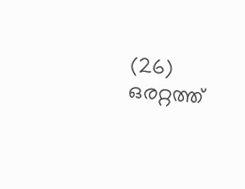(26) ഒരറ്റത്ത്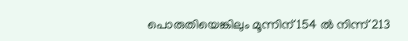പൊരുതിയെങ്കിലും മൂന്നിന് 154 ല്‍ നിന്ന് 213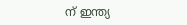ന് ഇന്ത്യ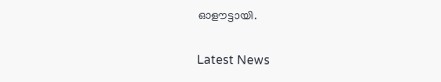ഓളൗട്ടായി.


Latest News